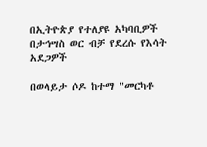በኢትዮጵያ የተለያዩ አካባቢዎች በታኅሣስ ወር ብቻ የደረሱ የእሳት አደጋዎች

በወላይታ ሶዶ ከተማ "መርካቶ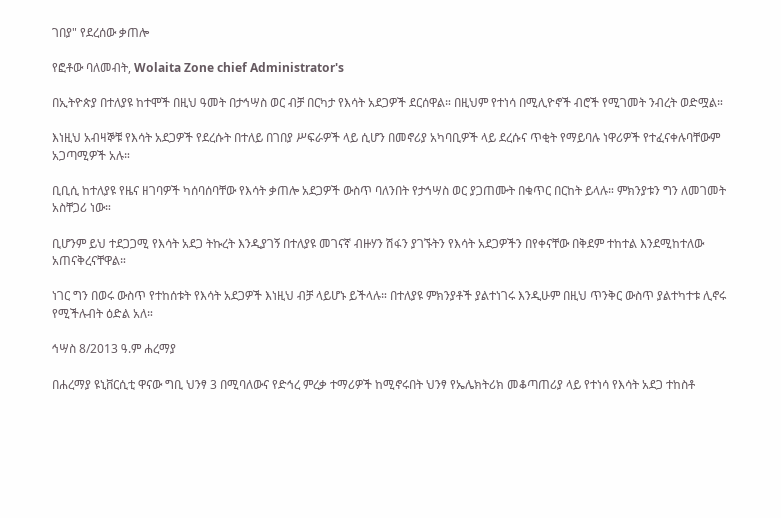ገበያ" የደረሰው ቃጠሎ

የፎቶው ባለመብት, Wolaita Zone chief Administrator's

በኢትዮጵያ በተለያዩ ከተሞች በዚህ ዓመት በታኅሣስ ወር ብቻ በርካታ የእሳት አደጋዎች ደርሰዋል። በዚህም የተነሳ በሚሊዮኖች ብሮች የሚገመት ንብረት ወድሟል።

እነዚህ አብዛኞቹ የእሳት አደጋዎች የደረሱት በተለይ በገበያ ሥፍራዎች ላይ ሲሆን በመኖሪያ አካባቢዎች ላይ ደረሱና ጥቂት የማይባሉ ነዋሪዎች የተፈናቀሉባቸውም አጋጣሚዎች አሉ።

ቢቢሲ ከተለያዩ የዜና ዘገባዎች ካሰባሰባቸው የእሳት ቃጠሎ አደጋዎች ውስጥ ባለንበት የታኅሣስ ወር ያጋጠሙት በቁጥር በርከት ይላሉ። ምክንያቱን ግን ለመገመት አስቸጋሪ ነው።

ቢሆንም ይህ ተደጋጋሚ የእሳት አደጋ ትኩረት እንዲያገኝ በተለያዩ መገናኛ ብዙሃን ሽፋን ያገኙትን የእሳት አደጋዎችን በየቀናቸው በቅደም ተከተል እንደሚከተለው አጠናቅረናቸዋል።

ነገር ግን በወሩ ውስጥ የተከሰቱት የእሳት አደጋዎች እነዚህ ብቻ ላይሆኑ ይችላሉ። በተለያዩ ምክንያቶች ያልተነገሩ እንዲሁም በዚህ ጥንቅር ውስጥ ያልተካተቱ ሊኖሩ የሚችሉብት ዕድል አለ።

ኅሣስ 8/2013 ዓ.ም ሐረማያ

በሐረማያ ዩኒቨርሲቲ ዋናው ግቢ ህንፃ 3 በሚባለውና የድኅረ ምረቃ ተማሪዎች ከሚኖሩበት ህንፃ የኤሌክትሪክ መቆጣጠሪያ ላይ የተነሳ የእሳት አደጋ ተከስቶ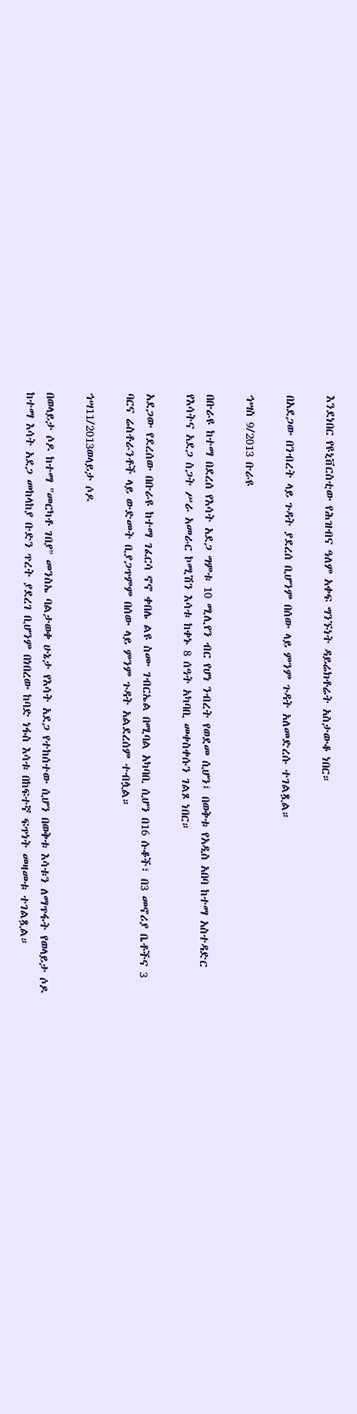እንደነበር የዩኒቨርስቲው የሕዝብና ዓለም አቀፍ ግንኙነት ዳይሬክቶሬት አስታውቆ ነበር።

በአደጋው በንብረት ላይ ጉዳት ያደረሰ ቢሆንም በሰው ላይ ምንም ጉዳት አለመድረሱ ተገልጿል።

ኅሣስ 9/2013 ቡራዩ

በቡራዩ ከተማ በደረሰ የእሳት አደጋ ግምቱ 10 ሚሊየን ብር የሆነ ንብረት የወደመ ሲሆን፤ በወቅቱ የአዲስ አበባ ከተማ አስተዳድር የእሳትና አደጋ ስጋት ሥራ አመራር ኮሚሽን እሳቱ ከቀኑ 8 ሰዓት አካባቢ መቀስቀሱን ገልጾ ነበር።

አደጋው የደረሰው በቡራዩ ከተማ ገፈርሳ ኖኖ ቀበሌ ልዩ ስሙ ገብርኤል በሚባል አካባቢ ሲሆን በ16 ሱቆች፣ በ3 መኖሪያ ቤቶችና 3 ባርና ሬስቶራንቶች ላይ ውድመት ቢያጋጥምም በሰው ላይ ምንም ጉዳት አልደረሰም ተብሏል።

ኅሣ11/2013ወላይታ ሶዶ

በወላይታ ሶዶ ከተማ "መርካቶ ገበያ" መንስኤ ባልታወቀ ሁኔታ የእሳት አደጋ የተከሰተው ሲሆን በወቅቱ እሳቱን ለማጥፋት የወላይታ ሶዶ ከተማ እሳት አደጋ መከላከያ ቡድን ጥረት ያደረገ ቢሆንም በነበረው ከባድ ነፋስ እሳቱ በከፍተኛ ፍጥነት መዛመቱ ተገልጿል።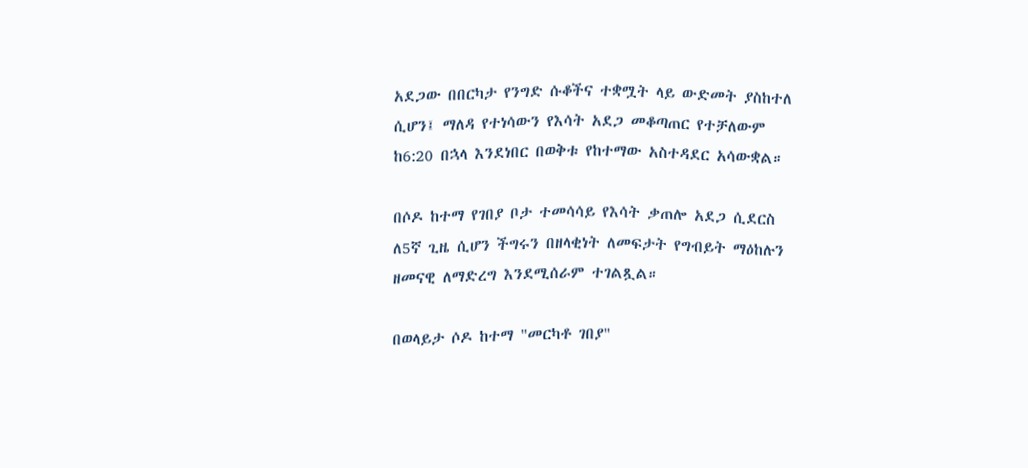አደጋው በበርካታ የንግድ ሱቆችና ተቋሟት ላይ ውድመት ያስከተለ ሲሆን፤ ማለዳ የተነሳውን የእሳት አደጋ መቆጣጠር የተቻለውም ከ6:20 በኋላ እንደነበር በወቅቱ የከተማው አስተዳደር አሳውቋል።

በሶዶ ከተማ የገበያ ቦታ ተመሳሳይ የእሳት ቃጠሎ አደጋ ሲደርስ ለ5ኛ ጊዜ ሲሆን ችግሩን በዘላቂነት ለመፍታት የግብይት ማዕከሉን ዘመናዊ ለማድረግ እንደሚሰራም ተገልጿል።

በወላይታ ሶዶ ከተማ "መርካቶ ገበያ"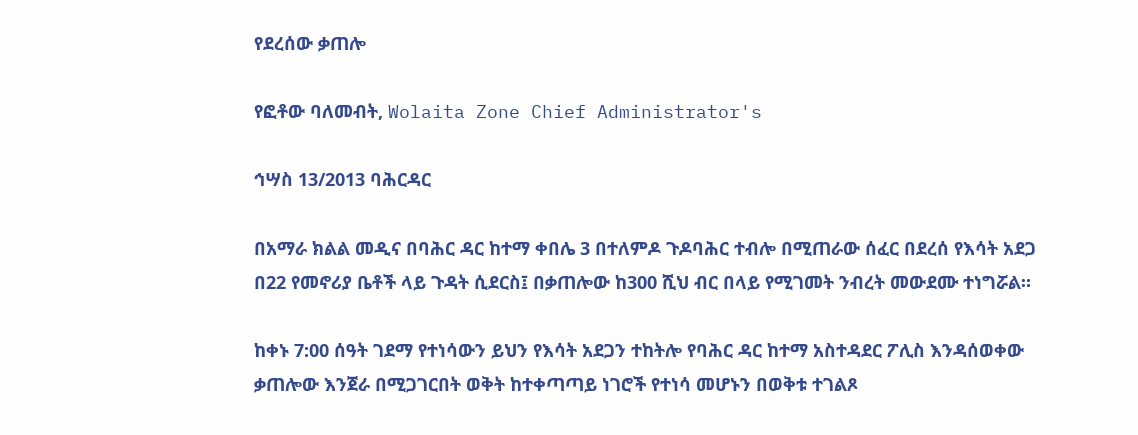የደረሰው ቃጠሎ

የፎቶው ባለመብት, Wolaita Zone Chief Administrator's

ኅሣስ 13/2013 ባሕርዳር

በአማራ ክልል መዲና በባሕር ዳር ከተማ ቀበሌ 3 በተለምዶ ጉዶባሕር ተብሎ በሚጠራው ሰፈር በደረሰ የእሳት አደጋ በ22 የመኖሪያ ቤቶች ላይ ጉዳት ሲደርስ፤ በቃጠሎው ከ300 ሺህ ብር በላይ የሚገመት ንብረት መውደሙ ተነግሯል።

ከቀኑ 7:00 ሰዓት ገደማ የተነሳውን ይህን የእሳት አደጋን ተከትሎ የባሕር ዳር ከተማ አስተዳደር ፖሊስ እንዳሰወቀው ቃጠሎው እንጀራ በሚጋገርበት ወቅት ከተቀጣጣይ ነገሮች የተነሳ መሆኑን በወቅቱ ተገልጾ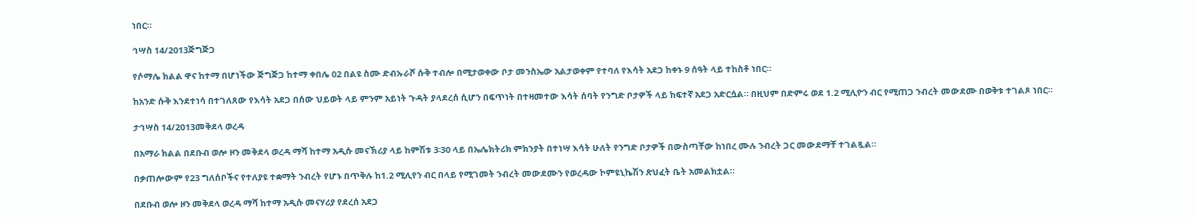ነበር።

ኅሣስ 14/2013ጅግጅጋ

የሶማሌ ክልል ዋና ከተማ በሆነችው ጅግጅጋ ከተማ ቀበሌ 02 በልዩ ስሙ ድብኡራሾ ሱቅ ተብሎ በሚታወቀው ቦታ መንስኤው አልታወቀም የተባለ የእሳት አደጋ ከቀኑ 9 ሰዓት ላይ ተከስቶ ነበር።

ከአንድ ሱቅ እንደተነሳ በተገለጸው የእሳት አደጋ በሰው ህይወት ላይ ምንም አይነት ጉዳት ያላደረሰ ሲሆን በፍጥነት በተዛመተው እሳት ሰባት የንግድ ቦታዎች ላይ ከፍተኛ አደጋ አድርሷል። በዚህም በድምሩ ወደ 1.2 ሚሊዮን ብር የሚጠጋ ንብረት መውደሙ በወቅቱ ተገልጾ ነበር።

ታኅሣስ 14/2013መቅደላ ወረዳ

በአማራ ክልል በደቡብ ወሎ ዞን መቅደላ ወረዳ ማሻ ከተማ አዲሱ መናኽሪያ ላይ ከምሽቱ 3፡30 ላይ በኤሌክትሪክ ምክንያት በተነሣ እሳት ሁለት የንግድ ቦታዎች በውስጣቸው ከነበረ ሙሉ ንብረት ጋር መውደማቸ ተገልጿል።

በቃጠሎውም የ23 ግለሰቦችና የተለያዩ ተቋማት ንብረት የሆኑ በጥቅሉ ከ1.2 ሚሊየን ብር በላይ የሚገመት ንብረት መውደሙን የወረዳው ኮምዩኒኬሽን ጽህፈት ቤት አመልክቷል።

በደቡብ ወሎ ዞን መቅደላ ወረዳ ማሻ ከተማ አዲሱ መናሃሪያ የደረሰ አደጋ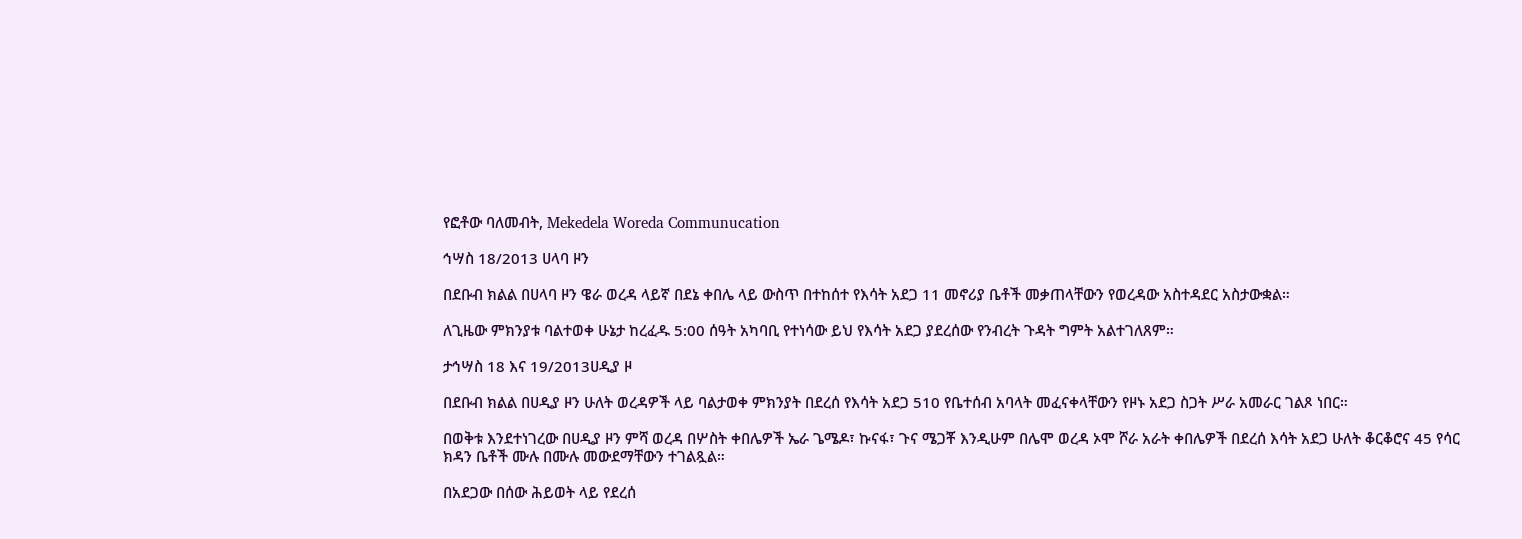የፎቶው ባለመብት, Mekedela Woreda Communucation

ኅሣስ 18/2013 ሀላባ ዞን

በደቡብ ክልል በሀላባ ዞን ዌራ ወረዳ ላይኛ በደኔ ቀበሌ ላይ ውስጥ በተከሰተ የእሳት አደጋ 11 መኖሪያ ቤቶች መቃጠላቸውን የወረዳው አስተዳደር አስታውቋል።

ለጊዜው ምክንያቱ ባልተወቀ ሁኔታ ከረፈዱ 5:00 ሰዓት አካባቢ የተነሳው ይህ የእሳት አደጋ ያደረሰው የንብረት ጉዳት ግምት አልተገለጸም።

ታኅሣስ 18 እና 19/2013ሀዲያ ዞ

በደቡብ ክልል በሀዲያ ዞን ሁለት ወረዳዎች ላይ ባልታወቀ ምክንያት በደረሰ የእሳት አደጋ 510 የቤተሰብ አባላት መፈናቀላቸውን የዞኑ አደጋ ስጋት ሥራ አመራር ገልጾ ነበር።

በወቅቱ እንደተነገረው በሀዲያ ዞን ምሻ ወረዳ በሦስት ቀበሌዎች ኤራ ጌሜዶ፣ ኩናፋ፣ ጉና ሜጋቾ እንዲሁም በሌሞ ወረዳ ኦሞ ሾራ አራት ቀበሌዎች በደረሰ እሳት አደጋ ሁለት ቆርቆሮና 45 የሳር ክዳን ቤቶች ሙሉ በሙሉ መውደማቸውን ተገልጿል።

በአደጋው በሰው ሕይወት ላይ የደረሰ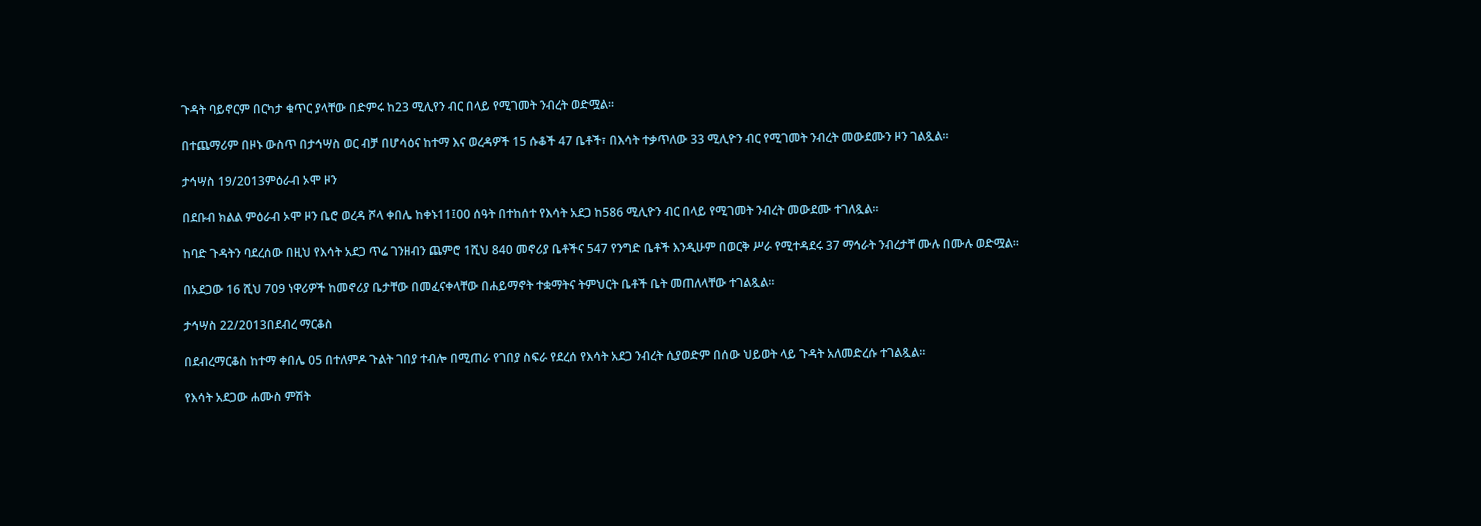ጉዳት ባይኖርም በርካታ ቁጥር ያላቸው በድምሩ ከ23 ሚሊየን ብር በላይ የሚገመት ንብረት ወድሟል።

በተጨማሪም በዞኑ ውስጥ በታኅሣስ ወር ብቻ በሆሳዕና ከተማ እና ወረዳዎች 15 ሱቆች 47 ቤቶች፣ በእሳት ተቃጥለው 33 ሚሊዮን ብር የሚገመት ንብረት መውደሙን ዞን ገልጿል።

ታኅሣስ 19/2013ምዕራብ ኦሞ ዞን

በደቡብ ክልል ምዕራብ ኦሞ ዞን ቤሮ ወረዳ ሾላ ቀበሌ ከቀኑ11፤00 ሰዓት በተከሰተ የእሳት አደጋ ከ586 ሚሊዮን ብር በላይ የሚገመት ንብረት መውደሙ ተገለጿል።

ከባድ ጉዳትን ባደረሰው በዚህ የእሳት አደጋ ጥሬ ገንዘብን ጨምሮ 1ሺህ 840 መኖሪያ ቤቶችና 547 የንግድ ቤቶች እንዲሁም በወርቅ ሥራ የሚተዳደሩ 37 ማኅራት ንብረታቸ ሙሉ በሙሉ ወድሟል።

በአደጋው 16 ሺህ 709 ነዋሪዎች ከመኖሪያ ቤታቸው በመፈናቀላቸው በሐይማኖት ተቋማትና ትምህርት ቤቶች ቤት መጠለላቸው ተገልጿል።

ታኅሣስ 22/2013በደብረ ማርቆስ

በደብረማርቆስ ከተማ ቀበሌ 05 በተለምዶ ጉልት ገበያ ተብሎ በሚጠራ የገበያ ስፍራ የደረሰ የእሳት አደጋ ንብረት ሲያወድም በሰው ህይወት ላይ ጉዳት አለመድረሱ ተገልጿል።

የእሳት አደጋው ሐሙስ ምሽት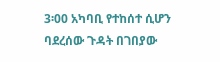3፡00 አካባቢ የተከሰተ ሲሆን ባደረሰው ጉዳት በገበያው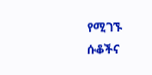የሚገኙ ሱቆችና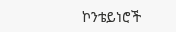ኮንቴይነሮች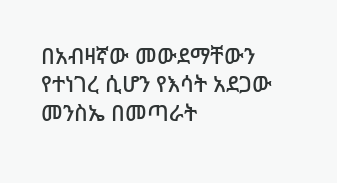በአብዛኛው መውደማቸውን የተነገረ ሲሆን የእሳት አደጋው መንስኤ በመጣራት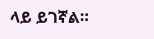ላይ ይገኛል።